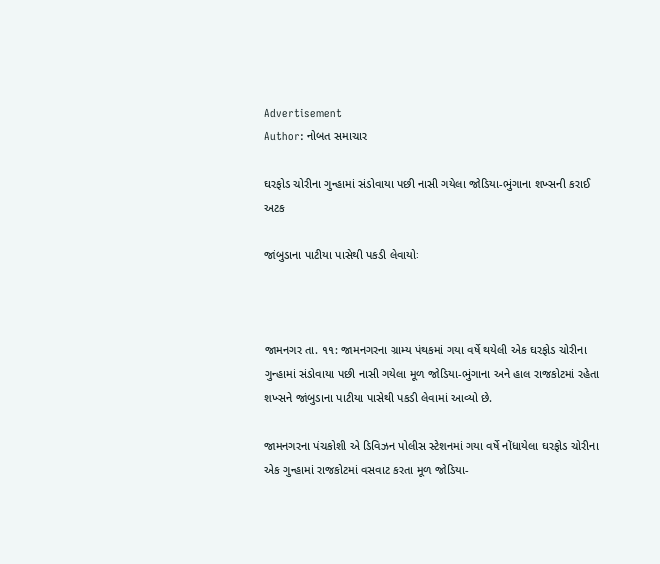Advertisement
Author: નોબત સમાચાર

ઘરફોડ ચોરીના ગુન્હામાં સંડોવાયા પછી નાસી ગયેલા જોડિયા-ભુંગાના શખ્સની કરાઈ અટક

જાંબુડાના પાટીયા પાસેથી પકડી લેવાયોઃ



જામનગર તા. ૧૧: જામનગરના ગ્રામ્ય પંથકમાં ગયા વર્ષે થયેલી એક ઘરફોડ ચોરીના ગુન્હામાં સંડોવાયા પછી નાસી ગયેલા મૂળ જોડિયા-ભુંગાના અને હાલ રાજકોટમાં રહેતા શખ્સને જાંબુડાના પાટીયા પાસેથી પકડી લેવામાં આવ્યો છે.

જામનગરના પંચકોશી એ ડિવિઝન પોલીસ સ્ટેશનમાં ગયા વર્ષે નોંધાયેલા ઘરફોડ ચોરીના એક ગુન્હામાં રાજકોટમાં વસવાટ કરતા મૂળ જોડિયા-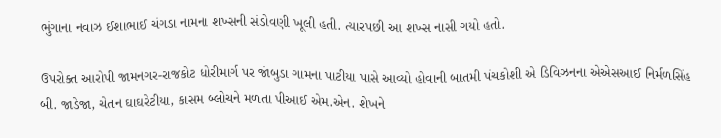ભુંગાના નવાઝ ઈશાભાઈ ચંગડા નામના શખ્સની સંડોવણી ખૂલી હતી. ત્યારપછી આ શખ્સ નાસી ગયો હતો.

ઉપરોક્ત આરોપી જામનગર-રાજકોટ ધોરીમાર્ગ પર જાંબુડા ગામના પાટીયા પાસે આવ્યો હોવાની બાતમી પંચકોશી એ ડિવિઝનના એએસઆઈ નિર્મળસિંહ બી. જાડેજા, ચેતન ઘાઘરેટીયા, કાસમ બ્લોચને મળતા પીઆઈ એમ.એન. શેખને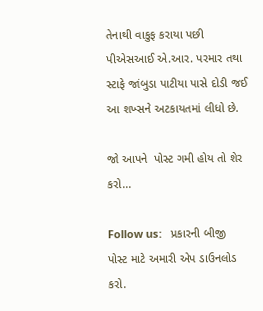તેનાથી વાકુફ કરાયા પછી પીએસઆઈ એ.આર. પરમાર તથા સ્ટાફે જાંબુડા પાટીયા પાસે દોડી જઈ આ શખ્સને અટકાયતમાં લીધો છે.

જો આપને  પોસ્ટ ગમી હોય તો શેર કરો...

Follow us:   પ્રકારની બીજી પોસ્ટ માટે અમારી એપ ડાઉનલોડ કરો.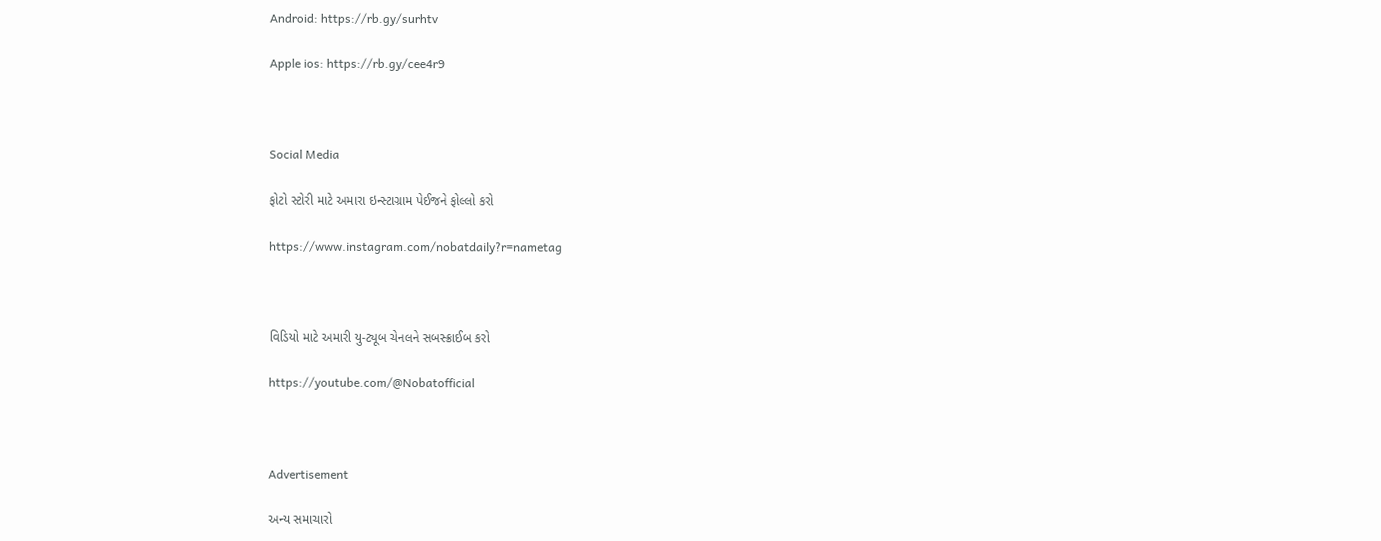Android: https://rb.gy/surhtv

Apple ios: https://rb.gy/cee4r9



Social Media

ફોટો સ્ટોરી માટે અમારા ઇન્સ્ટાગ્રામ પેઈજને ફોલ્લો કરો

https://www.instagram.com/nobatdaily?r=nametag



વિડિયો માટે અમારી યુ-ટ્યૂબ ચેનલને સબસ્ક્રાઈબ કરો

https://youtube.com/@Nobatofficial



Advertisement

અન્ય સમાચારો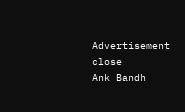Advertisement
close
Ank Bandh